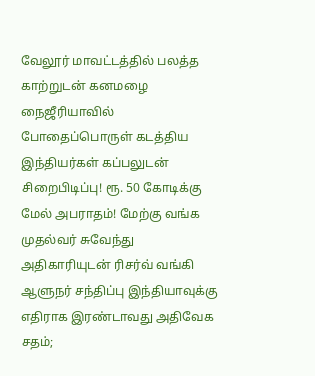வேலூர் மாவட்டத்தில் பலத்த காற்றுடன் கனமழை நைஜீரியாவில் போதைப்பொருள் கடத்திய இந்தியர்கள் கப்பலுடன் சிறைபிடிப்பு! ரூ. 50 கோடிக்கு மேல் அபராதம்! மேற்கு வங்க முதல்வர் சுவேந்து அதிகாரியுடன் ரிசர்வ் வங்கி ஆளுநர் சந்திப்பு இந்தியாவுக்கு எதிராக இரண்டாவது அதிவேக சதம்;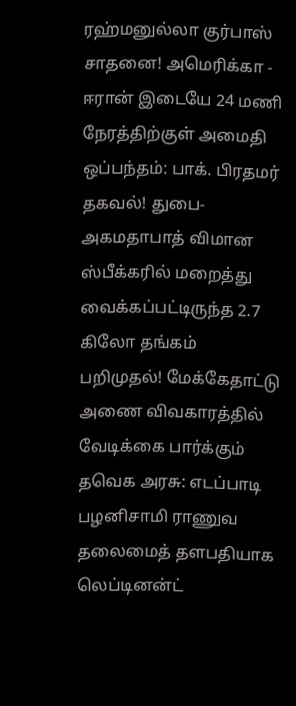ரஹ்மனுல்லா குர்பாஸ் சாதனை! அமெரிக்கா - ஈரான் இடையே 24 மணி நேரத்திற்குள் அமைதி ஒப்பந்தம்: பாக். பிரதமர் தகவல்! துபை-அகமதாபாத் விமான ஸ்பீக்கரில் மறைத்து வைக்கப்பட்டிருந்த 2.7 கிலோ தங்கம் பறிமுதல்! மேக்கேதாட்டு அணை விவகாரத்தில் வேடிக்கை பார்க்கும் தவெக அரசு: எடப்பாடி பழனிசாமி ராணுவ தலைமைத் தளபதியாக லெப்டினன்ட்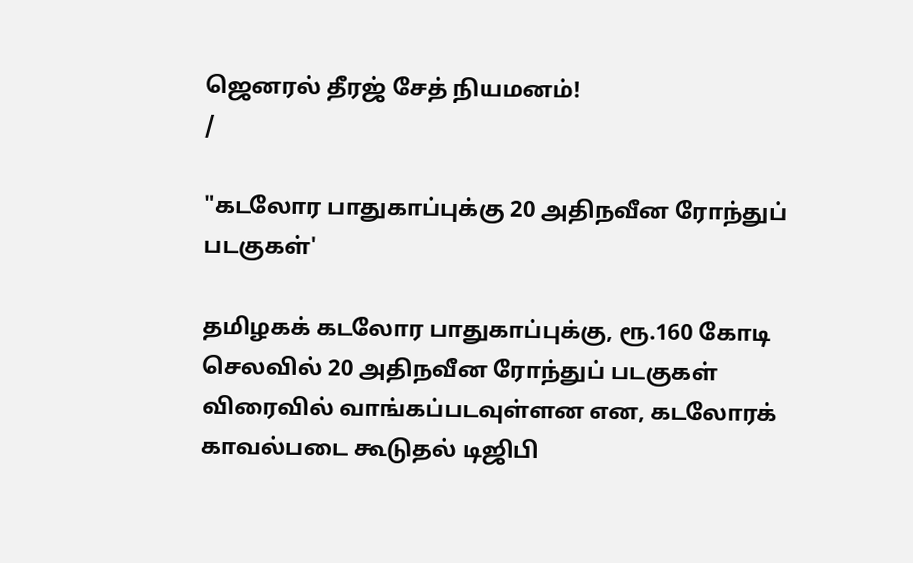ஜெனரல் தீரஜ் சேத் நியமனம்!
/

"கடலோர பாதுகாப்புக்கு 20 அதிநவீன ரோந்துப் படகுகள்'

தமிழகக் கடலோர பாதுகாப்புக்கு, ரூ.160 கோடி செலவில் 20 அதிநவீன ரோந்துப் படகுகள் விரைவில் வாங்கப்படவுள்ளன என, கடலோரக் காவல்படை கூடுதல் டிஜிபி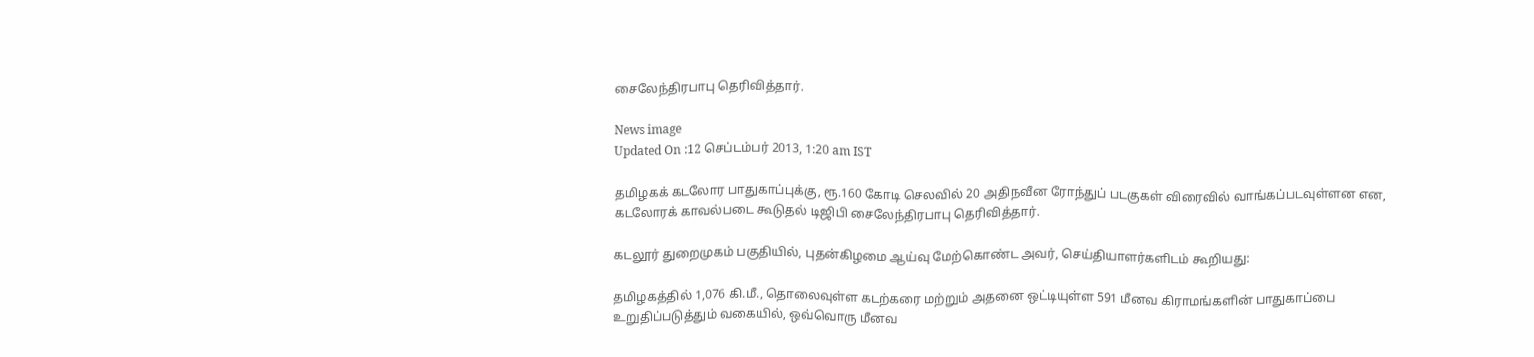சைலேந்திரபாபு தெரிவித்தார்.

News image
Updated On :12 செப்டம்பர் 2013, 1:20 am IST

தமிழகக் கடலோர பாதுகாப்புக்கு, ரூ.160 கோடி செலவில் 20 அதிநவீன ரோந்துப் படகுகள் விரைவில் வாங்கப்படவுள்ளன என, கடலோரக் காவல்படை கூடுதல் டிஜிபி சைலேந்திரபாபு தெரிவித்தார்.

கடலூர் துறைமுகம் பகுதியில், புதன்கிழமை ஆய்வு மேற்கொண்ட அவர், செய்தியாளர்களிடம் கூறியது:

தமிழகத்தில் 1,076 கி.மீ., தொலைவுள்ள கடற்கரை மற்றும் அதனை ஒட்டியுள்ள 591 மீனவ கிராமங்களின் பாதுகாப்பை உறுதிப்படுத்தும் வகையில், ஒவ்வொரு மீனவ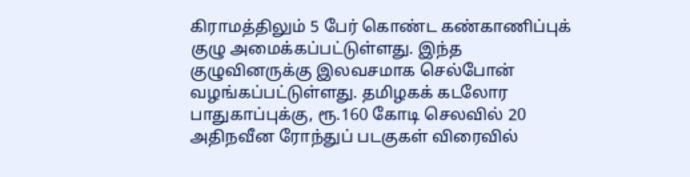கிராமத்திலும் 5 பேர் கொண்ட கண்காணிப்புக் குழு அமைக்கப்பட்டுள்ளது. இந்த குழுவினருக்கு இலவசமாக செல்போன் வழங்கப்பட்டுள்ளது. தமிழகக் கடலோர பாதுகாப்புக்கு, ரூ.160 கோடி செலவில் 20 அதிநவீன ரோந்துப் படகுகள் விரைவில்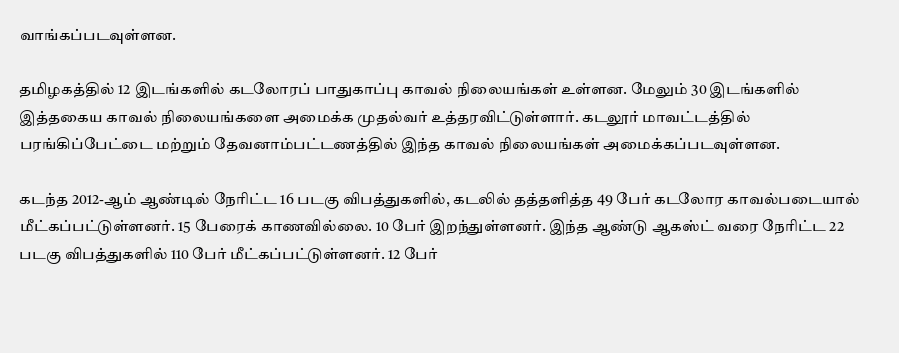வாங்கப்படவுள்ளன.

தமிழகத்தில் 12 இடங்களில் கடலோரப் பாதுகாப்பு காவல் நிலையங்கள் உள்ளன. மேலும் 30 இடங்களில் இத்தகைய காவல் நிலையங்களை அமைக்க முதல்வர் உத்தரவிட்டுள்ளார். கடலூர் மாவட்டத்தில் பரங்கிப்பேட்டை மற்றும் தேவனாம்பட்டணத்தில் இந்த காவல் நிலையங்கள் அமைக்கப்படவுள்ளன.

கடந்த 2012-ஆம் ஆண்டில் நேரிட்ட 16 படகு விபத்துகளில், கடலில் தத்தளித்த 49 பேர் கடலோர காவல்படையால் மீட்கப்பட்டுள்ளனர். 15 பேரைக் காணவில்லை. 10 பேர் இறந்துள்ளனர். இந்த ஆண்டு ஆகஸ்ட் வரை நேரிட்ட 22 படகு விபத்துகளில் 110 பேர் மீட்கப்பட்டுள்ளனர். 12 பேர்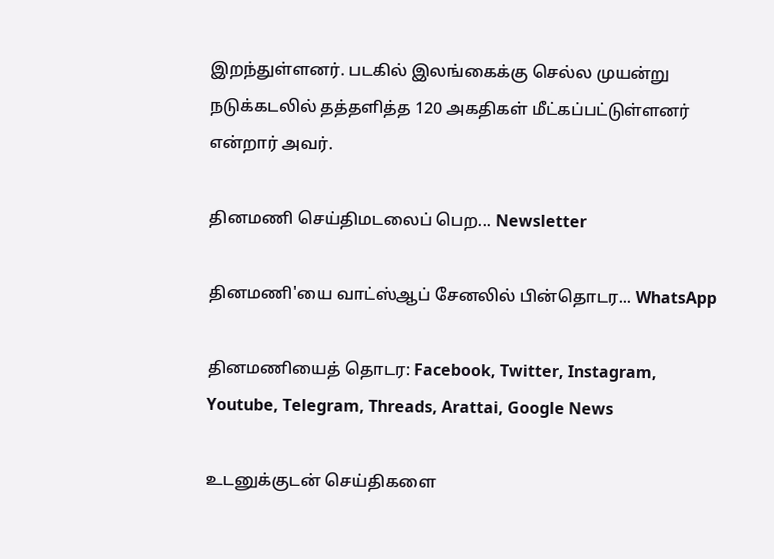இறந்துள்ளனர். படகில் இலங்கைக்கு செல்ல முயன்று நடுக்கடலில் தத்தளித்த 120 அகதிகள் மீட்கப்பட்டுள்ளனர் என்றார் அவர்.

தினமணி செய்திமடலைப் பெற... Newsletter

தினமணி'யை வாட்ஸ்ஆப் சேனலில் பின்தொடர... WhatsApp

தினமணியைத் தொடர: Facebook, Twitter, Instagram, Youtube, Telegram, Threads, Arattai, Google News

உடனுக்குடன் செய்திகளை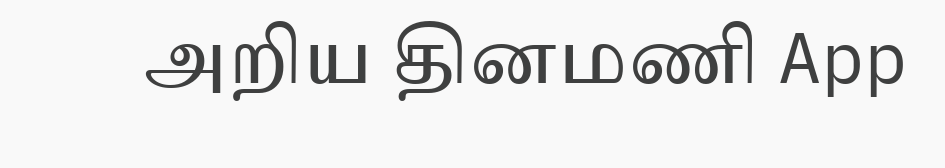அறிய தினமணி App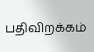பதிவிறக்கம்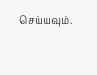செய்யவும்.